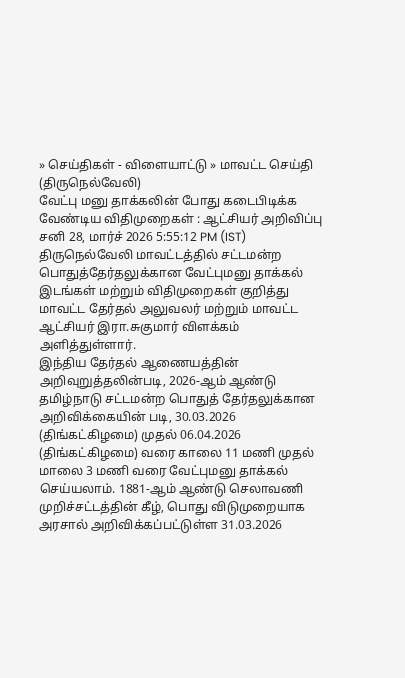» செய்திகள் - விளையாட்டு » மாவட்ட செய்தி (திருநெல்வேலி)
வேட்பு மனு தாக்கலின் போது கடைபிடிக்க வேண்டிய விதிமுறைகள் : ஆட்சியர் அறிவிப்பு
சனி 28, மார்ச் 2026 5:55:12 PM (IST)
திருநெல்வேலி மாவட்டத்தில் சட்டமன்ற பொதுத்தேர்தலுக்கான வேட்புமனு தாக்கல் இடங்கள் மற்றும் விதிமுறைகள் குறித்து மாவட்ட தேர்தல் அலுவலர் மற்றும் மாவட்ட ஆட்சியர் இரா.சுகுமார் விளக்கம் அளித்துள்ளார்.
இந்திய தேர்தல் ஆணையத்தின் அறிவுறுத்தலின்படி, 2026-ஆம் ஆண்டு தமிழ்நாடு சட்டமன்ற பொதுத் தேர்தலுக்கான அறிவிக்கையின் படி, 30.03.2026 (திங்கட்கிழமை) முதல் 06.04.2026 (திங்கட்கிழமை) வரை காலை 11 மணி முதல் மாலை 3 மணி வரை வேட்புமனு தாக்கல் செய்யலாம். 1881-ஆம் ஆண்டு செலாவணி முறிச்சட்டத்தின் கீழ், பொது விடுமுறையாக அரசால் அறிவிக்கப்பட்டுள்ள 31.03.2026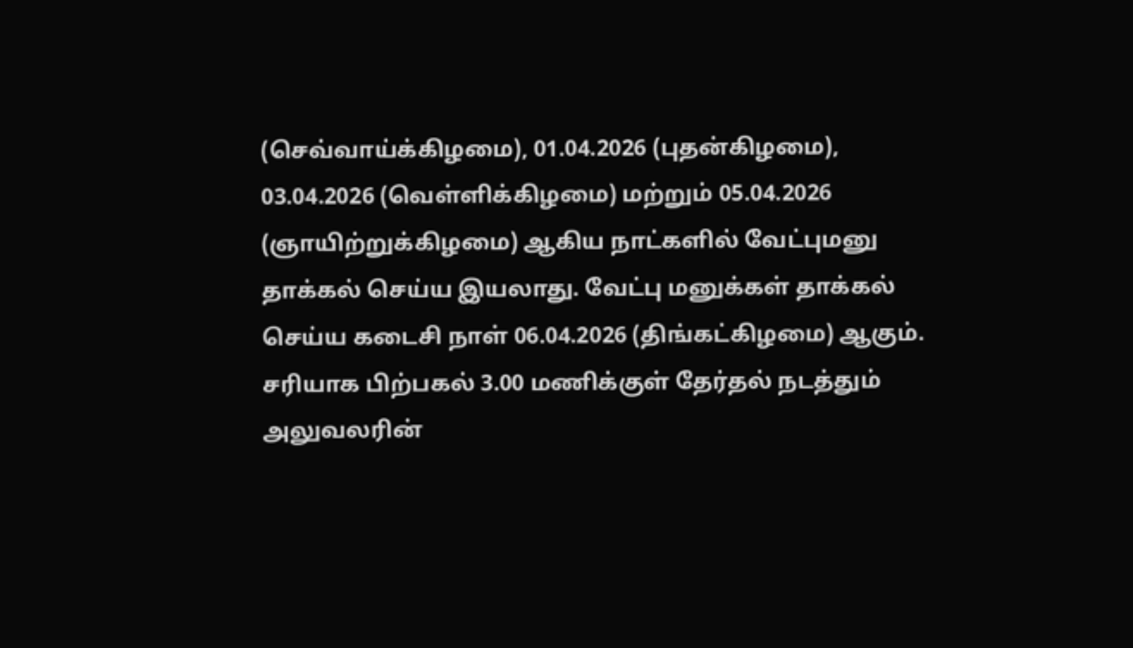(செவ்வாய்க்கிழமை), 01.04.2026 (புதன்கிழமை), 03.04.2026 (வெள்ளிக்கிழமை) மற்றும் 05.04.2026 (ஞாயிற்றுக்கிழமை) ஆகிய நாட்களில் வேட்புமனு தாக்கல் செய்ய இயலாது. வேட்பு மனுக்கள் தாக்கல் செய்ய கடைசி நாள் 06.04.2026 (திங்கட்கிழமை) ஆகும்.
சரியாக பிற்பகல் 3.00 மணிக்குள் தேர்தல் நடத்தும் அலுவலரின்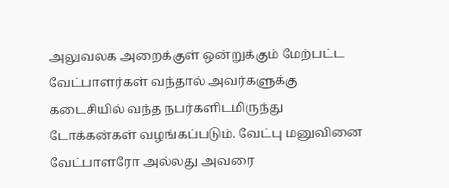அலுவலக அறைக்குள் ஒன்றுக்கும் மேற்பட்ட வேட்பாளர்கள் வந்தால் அவர்களுக்கு கடைசியில் வந்த நபர்களிடமிருந்து டோக்கன்கள் வழங்கப்படும். வேட்பு மனுவினை வேட்பாளரோ அல்லது அவரை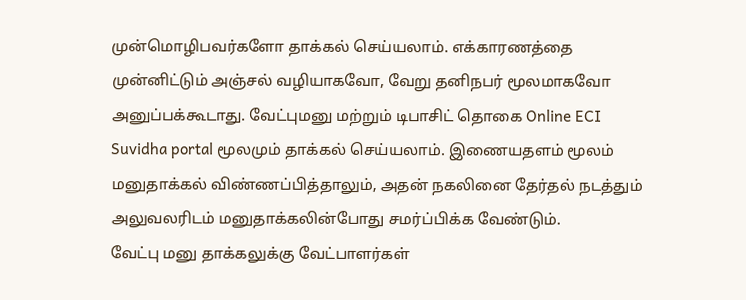முன்மொழிபவர்களோ தாக்கல் செய்யலாம். எக்காரணத்தை முன்னிட்டும் அஞ்சல் வழியாகவோ, வேறு தனிநபர் மூலமாகவோ அனுப்பக்கூடாது. வேட்புமனு மற்றும் டிபாசிட் தொகை Online ECI Suvidha portal மூலமும் தாக்கல் செய்யலாம். இணையதளம் மூலம் மனுதாக்கல் விண்ணப்பித்தாலும், அதன் நகலினை தேர்தல் நடத்தும் அலுவலரிடம் மனுதாக்கலின்போது சமர்ப்பிக்க வேண்டும்.
வேட்பு மனு தாக்கலுக்கு வேட்பாளர்கள்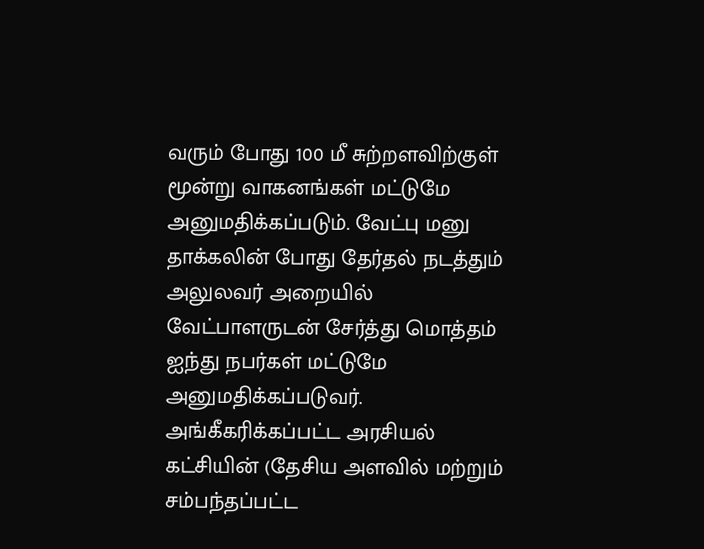வரும் போது 100 மீ சுற்றளவிற்குள் மூன்று வாகனங்கள் மட்டுமே அனுமதிக்கப்படும். வேட்பு மனு தாக்கலின் போது தேர்தல் நடத்தும் அலுலவர் அறையில் வேட்பாளருடன் சேர்த்து மொத்தம் ஐந்து நபர்கள் மட்டுமே அனுமதிக்கப்படுவர். அங்கீகரிக்கப்பட்ட அரசியல் கட்சியின் (தேசிய அளவில் மற்றும் சம்பந்தப்பட்ட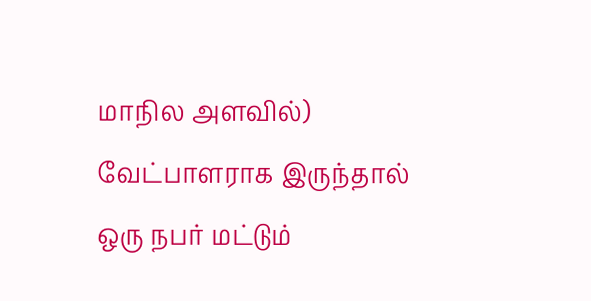மாநில அளவில்) வேட்பாளராக இருந்தால் ஒரு நபர் மட்டும்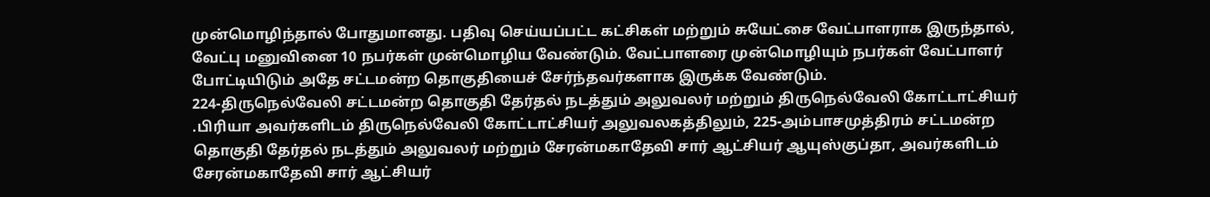முன்மொழிந்தால் போதுமானது. பதிவு செய்யப்பட்ட கட்சிகள் மற்றும் சுயேட்சை வேட்பாளராக இருந்தால், வேட்பு மனுவினை 10 நபர்கள் முன்மொழிய வேண்டும். வேட்பாளரை முன்மொழியும் நபர்கள் வேட்பாளர் போட்டியிடும் அதே சட்டமன்ற தொகுதியைச் சேர்ந்தவர்களாக இருக்க வேண்டும்.
224-திருநெல்வேலி சட்டமன்ற தொகுதி தேர்தல் நடத்தும் அலுவலர் மற்றும் திருநெல்வேலி கோட்டாட்சியர் .பிரியா அவர்களிடம் திருநெல்வேலி கோட்டாட்சியர் அலுவலகத்திலும், 225-அம்பாசமுத்திரம் சட்டமன்ற தொகுதி தேர்தல் நடத்தும் அலுவலர் மற்றும் சேரன்மகாதேவி சார் ஆட்சியர் ஆயுஸ்குப்தா, அவர்களிடம் சேரன்மகாதேவி சார் ஆட்சியர்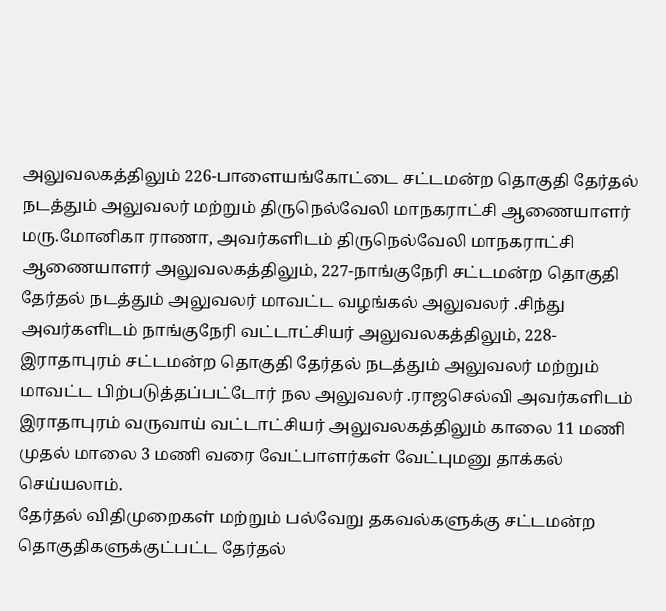அலுவலகத்திலும் 226-பாளையங்கோட்டை சட்டமன்ற தொகுதி தேர்தல் நடத்தும் அலுவலர் மற்றும் திருநெல்வேலி மாநகராட்சி ஆணையாளர் மரு.மோனிகா ராணா, அவர்களிடம் திருநெல்வேலி மாநகராட்சி ஆணையாளர் அலுவலகத்திலும், 227-நாங்குநேரி சட்டமன்ற தொகுதி தேர்தல் நடத்தும் அலுவலர் மாவட்ட வழங்கல் அலுவலர் .சிந்து அவர்களிடம் நாங்குநேரி வட்டாட்சியர் அலுவலகத்திலும், 228-இராதாபுரம் சட்டமன்ற தொகுதி தேர்தல் நடத்தும் அலுவலர் மற்றும் மாவட்ட பிற்படுத்தப்பட்டோர் நல அலுவலர் .ராஜசெல்வி அவர்களிடம் இராதாபுரம் வருவாய் வட்டாட்சியர் அலுவலகத்திலும் காலை 11 மணி முதல் மாலை 3 மணி வரை வேட்பாளர்கள் வேட்புமனு தாக்கல் செய்யலாம்.
தேர்தல் விதிமுறைகள் மற்றும் பல்வேறு தகவல்களுக்கு சட்டமன்ற தொகுதிகளுக்குட்பட்ட தேர்தல்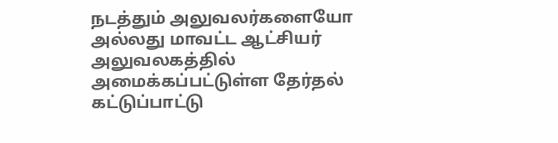நடத்தும் அலுவலர்களையோ அல்லது மாவட்ட ஆட்சியர் அலுவலகத்தில் அமைக்கப்பட்டுள்ள தேர்தல் கட்டுப்பாட்டு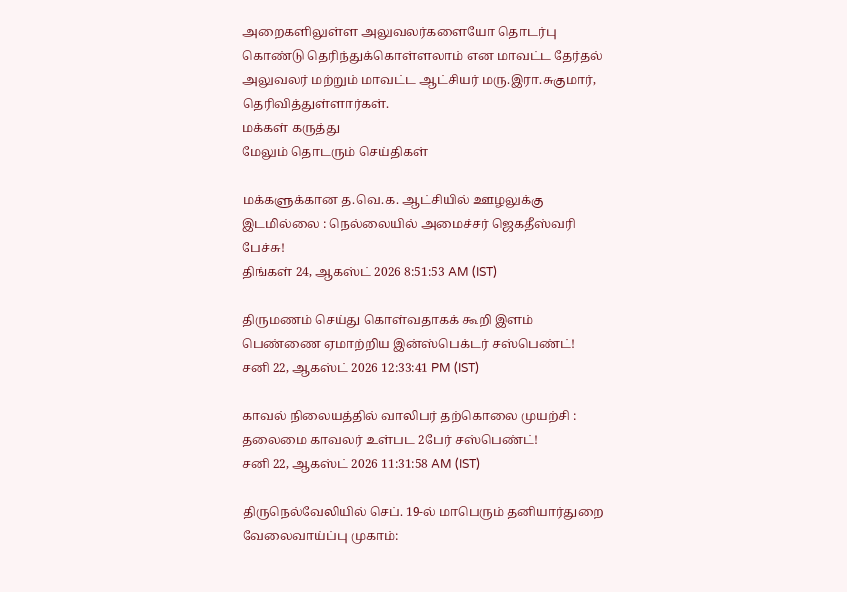அறைகளிலுள்ள அலுவலர்களையோ தொடர்பு கொண்டு தெரிந்துக்கொள்ளலாம் என மாவட்ட தேர்தல் அலுவலர் மற்றும் மாவட்ட ஆட்சியர் மரு.இரா.சுகுமார், தெரிவித்துள்ளார்கள்.
மக்கள் கருத்து
மேலும் தொடரும் செய்திகள்

மக்களுக்கான த.வெ.க. ஆட்சியில் ஊழலுக்கு இடமில்லை : நெல்லையில் அமைச்சர் ஜெகதீஸ்வரி பேச்சு!
திங்கள் 24, ஆகஸ்ட் 2026 8:51:53 AM (IST)

திருமணம் செய்து கொள்வதாகக் கூறி இளம் பெண்ணை ஏமாற்றிய இன்ஸ்பெக்டர் சஸ்பெண்ட்!
சனி 22, ஆகஸ்ட் 2026 12:33:41 PM (IST)

காவல் நிலையத்தில் வாலிபர் தற்கொலை முயற்சி : தலைமை காவலர் உள்பட 2பேர் சஸ்பெண்ட்!
சனி 22, ஆகஸ்ட் 2026 11:31:58 AM (IST)

திருநெல்வேலியில் செப். 19-ல் மாபெரும் தனியார்துறை வேலைவாய்ப்பு முகாம்: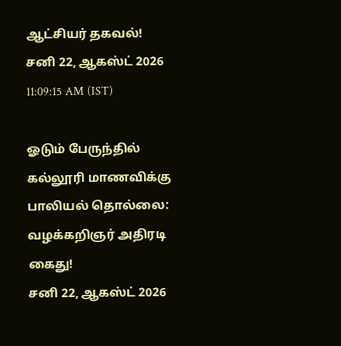ஆட்சியர் தகவல்!
சனி 22, ஆகஸ்ட் 2026 11:09:15 AM (IST)

ஓடும் பேருந்தில் கல்லூரி மாணவிக்கு பாலியல் தொல்லை: வழக்கறிஞர் அதிரடி கைது!
சனி 22, ஆகஸ்ட் 2026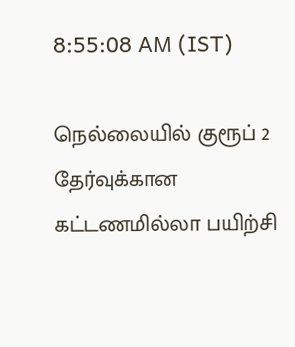8:55:08 AM (IST)

நெல்லையில் குரூப் 2 தேர்வுக்கான கட்டணமில்லா பயிற்சி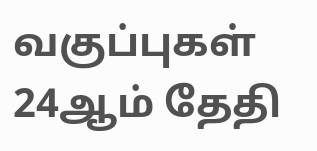வகுப்புகள் 24ஆம் தேதி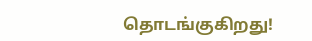தொடங்குகிறது!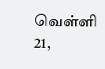வெள்ளி 21,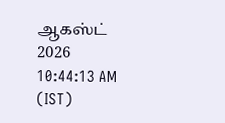ஆகஸ்ட் 2026 10:44:13 AM (IST)